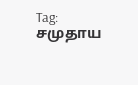Tag: சமுதாய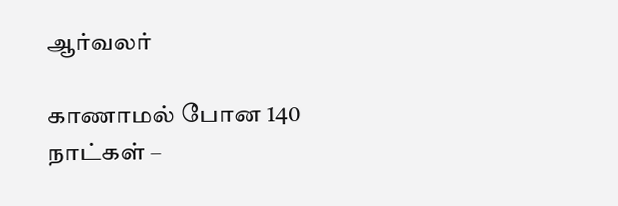ஆர்வலர்

காணாமல் போன 140 நாட்கள் –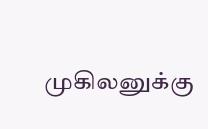முகிலனுக்கு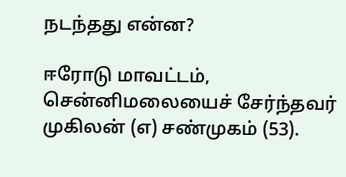நடந்தது என்ன?

ஈரோடு மாவட்டம், சென்னிமலையைச் சேர்ந்தவர் முகிலன் (எ) சண்முகம் (53).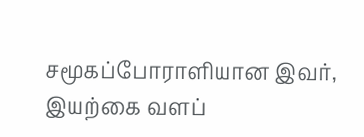சமூகப்போராளியான இவர், இயற்கை வளப்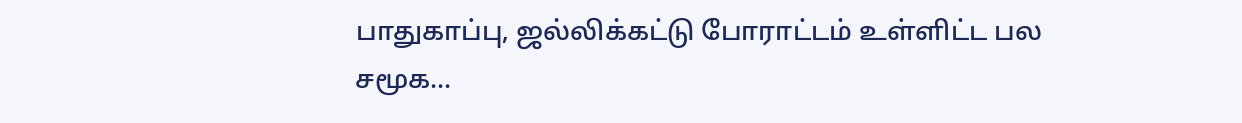பாதுகாப்பு, ஜல்லிக்கட்டு போராட்டம் உள்ளிட்ட பல சமூக...